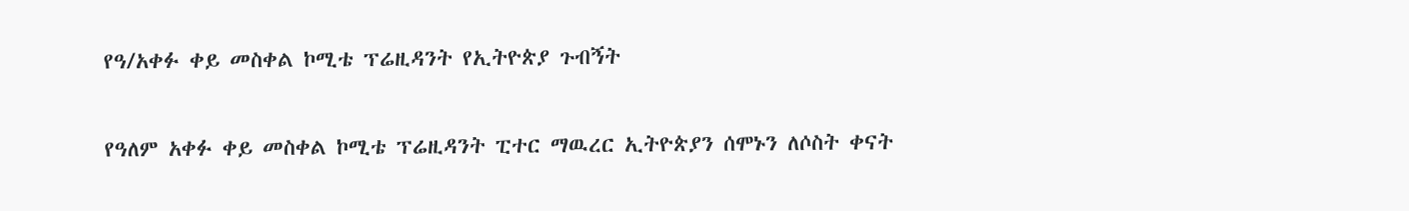የዓ/አቀፉ ቀይ መስቀል ኮሚቴ ፕሬዚዳንት የኢትዮጵያ ጉብኝት

የዓለም አቀፉ ቀይ መስቀል ኮሚቴ ፕሬዚዳንት ፒተር ማዉረር ኢትዮጵያን ሰሞኑን ለሶስት ቀናት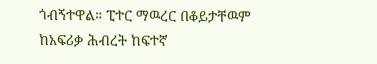ጎብኝተዋል። ፒተር ማዉረር በቆይታቸዉም ከአፍሪቃ ሕብረት ከፍተኛ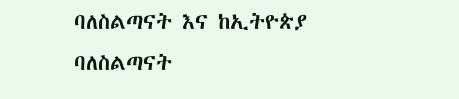ባለስልጣናት እና ከኢትዮጵያ ባለስልጣናት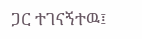ጋር ተገናኝተዉ፤